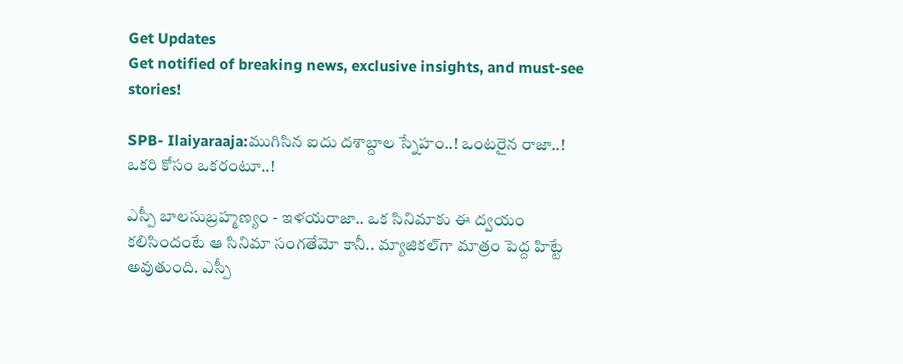Get Updates
Get notified of breaking news, exclusive insights, and must-see stories!

SPB- Ilaiyaraaja:ముగిసిన ఐదు దశాబ్దాల స్నేహం..! ఒంటరైన రాజా..! ఒకరి కోసం ఒకరంటూ..!

ఎస్పీ బాలసుబ్రహ్మణ్యం - ఇళయరాజా.. ఒక సినిమాకు ఈ ద్వయం కలిసిందంటే ఆ సినిమా సంగతేమో కానీ.. మ్యాజికల్‌గా మాత్రం పెద్ద హిట్టే అవుతుంది. ఎస్పీ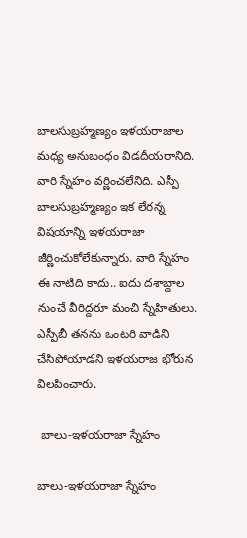బాలసుబ్రహ్మణ్యం ఇళయరాజాల మధ్య అనుబంధం విడదీయరానిది. వారి స్నేహం వర్ణించలేనిది. ఎస్పీ బాలసుబ్రహ్మణ్యం ఇక లేరన్న విషయాన్ని ఇళయరాజా జీర్ణించుకోలేకున్నారు. వారి స్నేహం ఈ నాటిది కాదు.. ఐదు దశాబ్దాల నుంచే వీరిద్దరూ మంచి స్నేహితులు. ఎస్పీబీ తనను ఒంటరి వాడిని చేసిపోయాడని ఇళయరాజ భోరున విలపించారు.

 బాలు-ఇళయరాజా స్నేహం

బాలు-ఇళయరాజా స్నేహం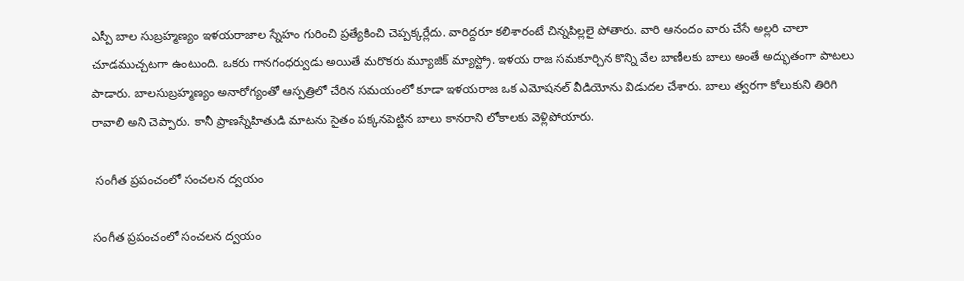ఎస్పీ బాల సుబ్రహ్మణ్యం ఇళయరాజాల స్నేహం గురించి ప్రత్యేకించి చెప్పక్కర్లేదు. వారిద్దరూ కలిశారంటే చిన్నపిల్లలై పోతారు. వారి ఆనందం వారు చేసే అల్లరి చాలా చూడముచ్చటగా ఉంటుంది. ఒకరు గానగంధర్వుడు అయితే మరొకరు మ్యూజిక్ మ్యాస్ట్రో. ఇళయ రాజ సమకూర్చిన కొన్ని వేల బాణీలకు బాలు అంతే అద్భుతంగా పాటలు పాడారు. బాలసుబ్రహ్మణ్యం అనారోగ్యంతో ఆస్పత్రిలో చేరిన సమయంలో కూడా ఇళయరాజ ఒక ఎమోషనల్ వీడియోను విడుదల చేశారు. బాలు త్వరగా కోలుకుని తిరిగి రావాలి అని చెప్పారు. కానీ ప్రాణస్నేహితుడి మాటను సైతం పక్కనపెట్టిన బాలు కానరాని లోకాలకు వెళ్లిపోయారు.

 సంగీత ప్రపంచంలో సంచలన ద్వయం

సంగీత ప్రపంచంలో సంచలన ద్వయం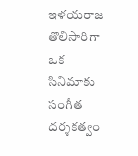ఇళయరాజ తొలిసారిగా ఒక సినిమాకు సంగీత దర్శకత్వం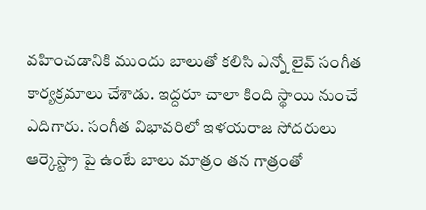వహించడానికి ముందు బాలుతో కలిసి ఎన్నో లైవ్ సంగీత కార్యక్రమాలు చేశాడు. ఇద్దరూ చాలా కింది స్థాయి నుంచే ఎదిగారు. సంగీత విభావరిలో ఇళయరాజ సోదరులు ఆర్కెస్ట్రా పై ఉంటే బాలు మాత్రం తన గాత్రంతో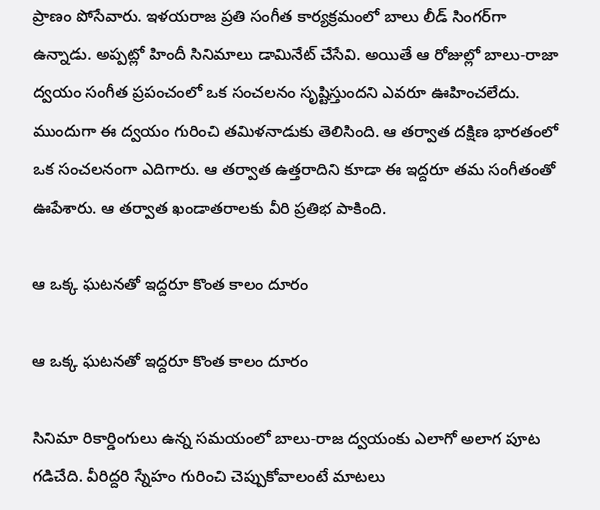ప్రాణం పోసేవారు. ఇళయరాజ ప్రతి సంగీత కార్యక్రమంలో బాలు లీడ్ సింగర్‌గా ఉన్నాడు. అప్పట్లో హిందీ సినిమాలు డామినేట్ చేసేవి. అయితే ఆ రోజుల్లో బాలు-రాజా ద్వయం సంగీత ప్రపంచంలో ఒక సంచలనం సృష్టిస్తుందని ఎవరూ ఊహించలేదు. ముందుగా ఈ ద్వయం గురించి తమిళనాడుకు తెలిసింది. ఆ తర్వాత దక్షిణ భారతంలో ఒక సంచలనంగా ఎదిగారు. ఆ తర్వాత ఉత్తరాదిని కూడా ఈ ఇద్దరూ తమ సంగీతంతో ఊపేశారు. ఆ తర్వాత ఖండాతరాలకు వీరి ప్రతిభ పాకింది.

ఆ ఒక్క ఘటనతో ఇద్దరూ కొంత కాలం దూరం

ఆ ఒక్క ఘటనతో ఇద్దరూ కొంత కాలం దూరం

సినిమా రికార్డింగులు ఉన్న సమయంలో బాలు-రాజ ద్వయంకు ఎలాగో అలాగ పూట గడిచేది. వీరిద్దరి స్నేహం గురించి చెప్పుకోవాలంటే మాటలు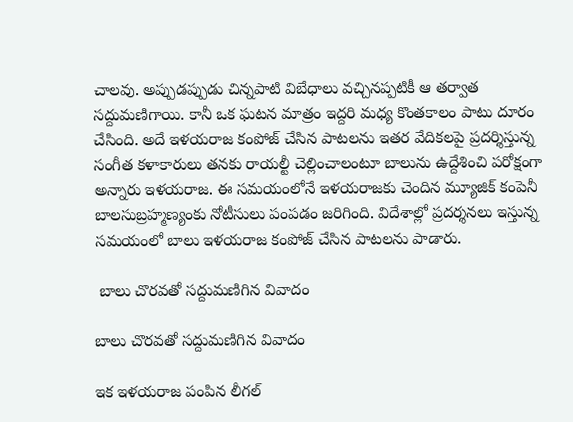చాలవు. అప్పుడప్పుడు చిన్నపాటి విబేధాలు వచ్చినప్పటికీ ఆ తర్వాత సద్దుమణిగాయి. కానీ ఒక ఘటన మాత్రం ఇద్దరి మధ్య కొంతకాలం పాటు దూరం చేసింది. అదే ఇళయరాజ కంపోజ్ చేసిన పాటలను ఇతర వేదికలపై ప్రదర్శిస్తున్న సంగీత కళాకారులు తనకు రాయల్టీ చెల్లించాలంటూ బాలును ఉద్దేశించి పరోక్షంగా అన్నారు ఇళయరాజ. ఈ సమయంలోనే ఇళయరాజకు చెందిన మ్యూజిక్ కంపెనీ బాలసుబ్రహ్మణ్యంకు నోటీసులు పంపడం జరిగింది. విదేశాల్లో ప్రదర్శనలు ఇస్తున్న సమయంలో బాలు ఇళయరాజ కంపోజ్ చేసిన పాటలను పాడారు.

 బాలు చొరవతో సద్దుమణిగిన వివాదం

బాలు చొరవతో సద్దుమణిగిన వివాదం

ఇక ఇళయరాజ పంపిన లీగల్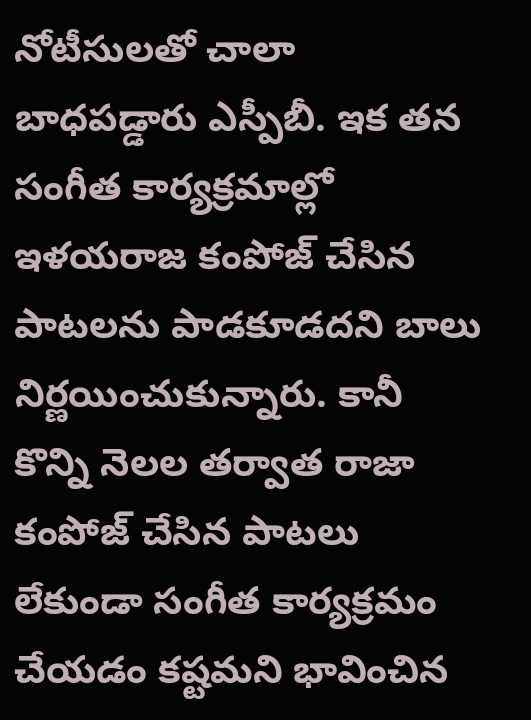నోటీసులతో చాలా బాధపడ్డారు ఎస్పీబీ. ఇక తన సంగీత కార్యక్రమాల్లో ఇళయరాజ కంపోజ్ చేసిన పాటలను పాడకూడదని బాలు నిర్ణయించుకున్నారు. కానీ కొన్ని నెలల తర్వాత రాజా కంపోజ్ చేసిన పాటలు లేకుండా సంగీత కార్యక్రమం చేయడం కష్టమని భావించిన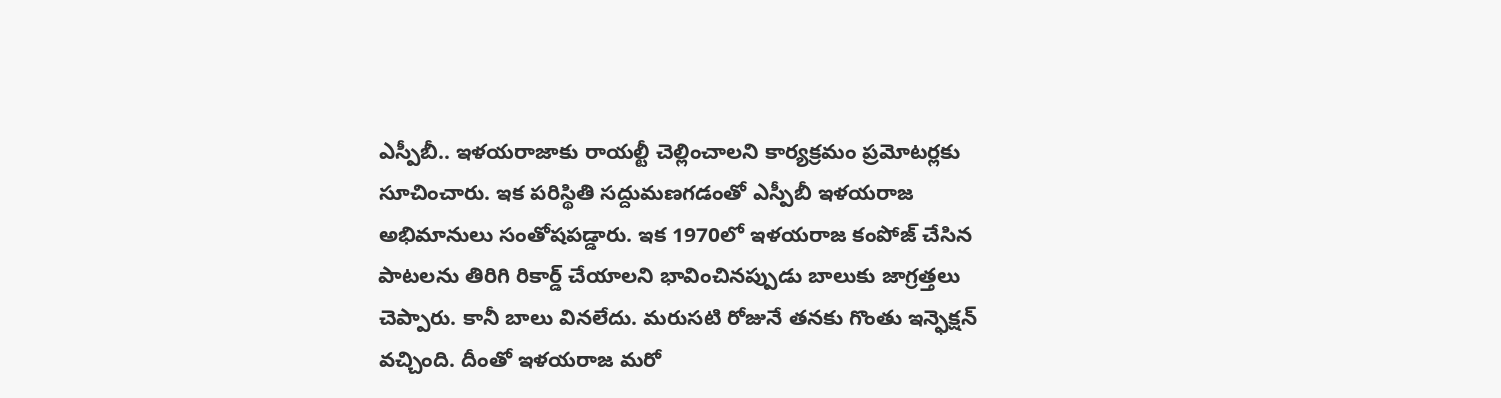ఎస్పీబీ.. ఇళయరాజాకు రాయల్టీ చెల్లించాలని కార్యక్రమం ప్రమోటర్లకు సూచించారు. ఇక పరిస్థితి సద్దుమణగడంతో ఎస్పీబీ ఇళయరాజ అభిమానులు సంతోషపడ్డారు. ఇక 1970లో ఇళయరాజ కంపోజ్ చేసిన పాటలను తిరిగి రికార్డ్ చేయాలని భావించినప్పుడు బాలుకు జాగ్రత్తలు చెప్పారు. కానీ బాలు వినలేదు. మరుసటి రోజునే తనకు గొంతు ఇన్ఫెక్షన్ వచ్చింది. దీంతో ఇళయరాజ మరో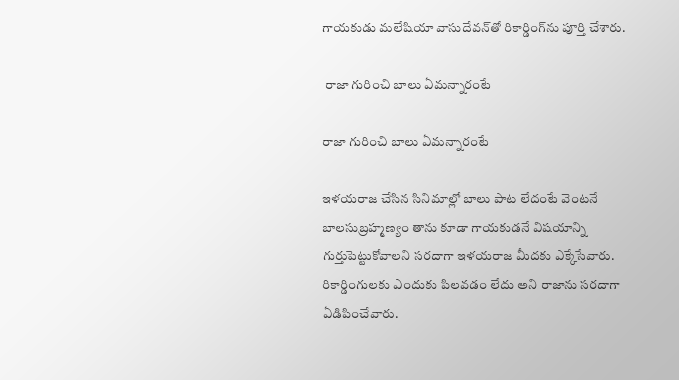గాయకుడు మలేషియా వాసుదేవన్‌తో రికార్డింగ్‌ను పూర్తి చేశారు.

 రాజా గురించి బాలు ఏమన్నారంటే

రాజా గురించి బాలు ఏమన్నారంటే

ఇళయరాజ చేసిన సినిమాల్లో బాలు పాట లేదంటే వెంటనే బాలసుబ్రహ్మణ్యం తాను కూడా గాయకుడనే విషయాన్ని గుర్తుపెట్టుకోవాలని సరదాగా ఇళయరాజ మీదకు ఎక్కేసేవారు. రికార్డింగులకు ఎందుకు పిలవడం లేదు అని రాజాను సరదాగా ఏడిపించేవారు.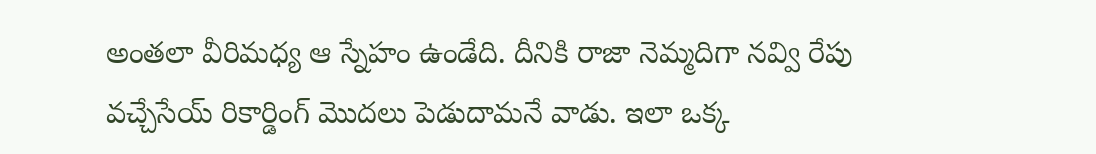అంతలా వీరిమధ్య ఆ స్నేహం ఉండేది. దీనికి రాజా నెమ్మదిగా నవ్వి రేపు వచ్చేసేయ్ రికార్డింగ్ మొదలు పెడుదామనే వాడు. ఇలా ఒక్క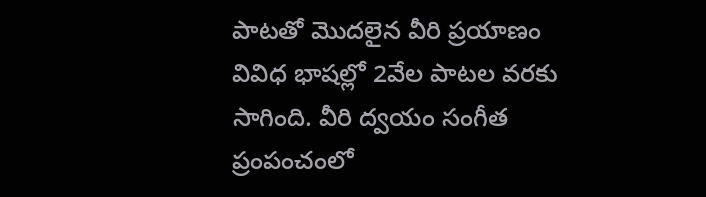పాటతో మొదలైన వీరి ప్రయాణం వివిధ భాషల్లో 2వేల పాటల వరకు సాగింది. వీరి ద్వయం సంగీత ప్రంపంచంలో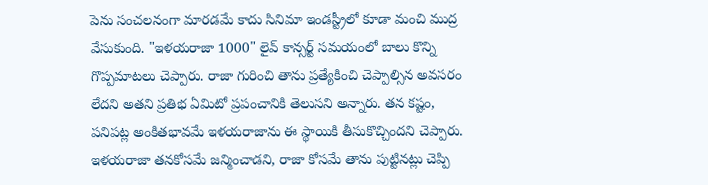పెను సంచలనంగా మారడమే కాదు సినిమా ఇండస్ట్రీలో కూడా మంచి ముద్ర వేసుకుంది. "ఇళయరాజా 1000" లైవ్ కాన్సర్ట్ సమయంలో బాలు కొన్ని గొప్పమాటలు చెప్పారు. రాజా గురించి తాను ప్రత్యేకించి చెప్పాల్సిన అవసరం లేదని అతని ప్రతిభ ఏమిటో ప్రపంచానికి తెలుసని అన్నారు. తన కష్టం, పనిపట్ల అంకితభావమే ఇళయరాజాను ఈ స్థాయికి తీసుకొచ్చిందని చెప్పారు. ఇళయరాజా తనకోసమే జన్మించాడని, రాజా కోసమే తాను పుట్టినట్లు చెప్పి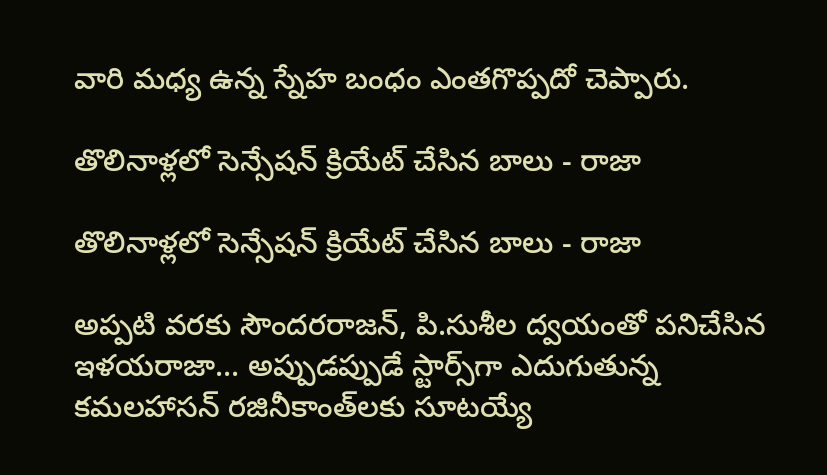వారి మధ్య ఉన్న స్నేహ బంధం ఎంతగొప్పదో చెప్పారు.

తొలినాళ్లలో సెన్సేషన్ క్రియేట్ చేసిన బాలు - రాజా

తొలినాళ్లలో సెన్సేషన్ క్రియేట్ చేసిన బాలు - రాజా

అప్పటి వరకు సౌందరరాజన్, పి.సుశీల ద్వయంతో పనిచేసిన ఇళయరాజా... అప్పుడప్పుడే స్టార్స్‌గా ఎదుగుతున్న కమలహాసన్ రజినీకాంత్‌లకు సూటయ్యే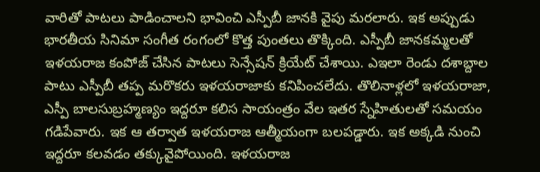వారితో పాటలు పాడించాలని భావించి ఎస్పీబీ జానకి వైపు మరలారు. ఇక అప్పుడు భారతీయ సినిమా సంగీత రంగంలో కొత్త పుంతలు తొక్కింది. ఎస్పీబీ జానకమ్మలతో ఇళయరాజ కంపోజ్ చేసిన పాటలు సెన్సేషన్ క్రియేట్ చేశాయి. ఎఇలా రెండు దశాబ్దాల పాటు ఎస్పీబీ తప్ప మరొకరు ఇళయరాజాకు కనిపించలేదు. తొలినాళ్లలో ఇళయరాజా, ఎస్పీ బాలసుబ్రహ్మణ్యం ఇద్దరూ కలిస సాయంత్రం వేల ఇతర స్నేహితులతో సమయం గడిపేవారు. ఇక ఆ తర్వాత ఇళయరాజ ఆత్మీయంగా బలపడ్డారు. ఇక అక్కడి నుంచి ఇద్దరూ కలవడం తక్కువైపోయింది. ఇళయరాజ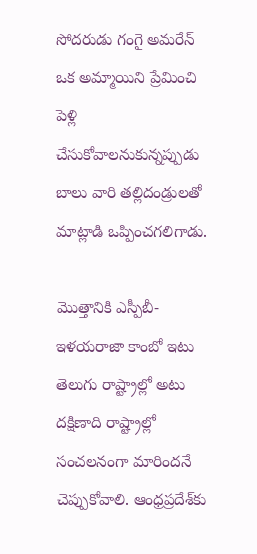సోదరుడు గంగై అమరేన్ ఒక అమ్మాయిని ప్రేమించి పెళ్లి చేసుకోవాలనుకున్నప్పుడు బాలు వారి తల్లిదండ్రులతో మాట్లాడి ఒప్పించగలిగాడు.

మొత్తానికి ఎస్పీబీ-ఇళయరాజా కాంబో ఇటు తెలుగు రాష్ట్రాల్లో అటు దక్షిణాది రాష్ట్రాల్లో సంచలనంగా మారిందనే చెప్పుకోవాలి. ఆంధ్రప్రదేశ్‌కు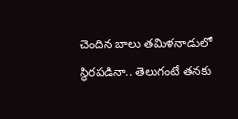చెందిన బాలు తమిళనాడులో స్థిరపడినా.. తెలుగంటే తనకు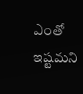ఎంతో ఇష్టమని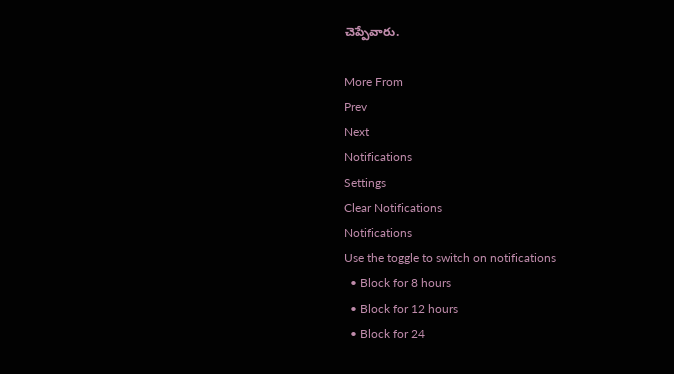చెప్పేవారు.

More From
Prev
Next
Notifications
Settings
Clear Notifications
Notifications
Use the toggle to switch on notifications
  • Block for 8 hours
  • Block for 12 hours
  • Block for 24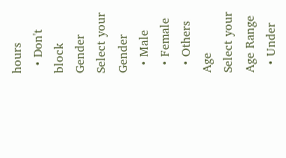hours
  • Don't block
Gender
Select your Gender
  • Male
  • Female
  • Others
Age
Select your Age Range
  • Under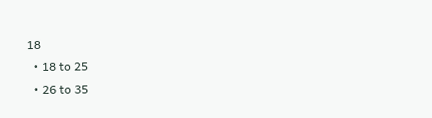18
  • 18 to 25
  • 26 to 35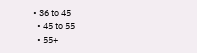• 36 to 45
  • 45 to 55
  • 55+